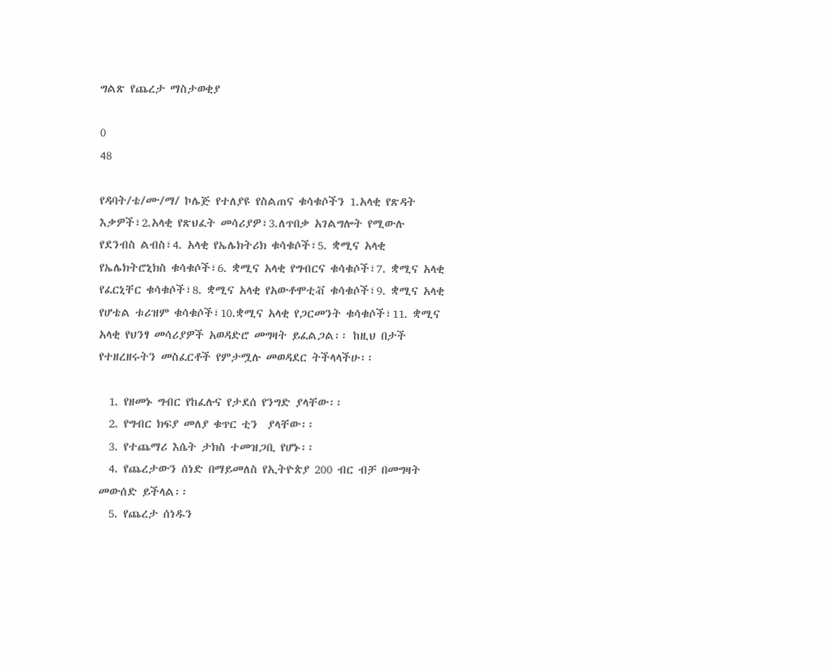ግልጽ የጨረታ ማስታወቂያ

0
48

የዳባት/ቴ/ሙ/ማ/ ኮሌጅ የተለያዩ የስልጠና ቁሳቁሶችን 1.አላቂ የጽዳት እቃዎች፣2.አላቂ የጽህፈት መሳሪያዎ፣3.ለጥበቃ አገልግሎት የሚውሉ የደንብስ ልብስ፣4. አላቂ የኤሌክትሪክ ቁሳቁሶች፣5. ቋሚና አላቂ የኤሌክትሮኒክስ ቁሳቁሶች፣6. ቋሚና አላቂ የግብርና ቁሳቁሶች፣7. ቋሚና አላቂ የፈርኒቸር ቁሳቁሶች፣8. ቋሚና አላቂ የአውቶሞቲቭ ቁሳቁሶች፣9. ቋሚና አላቂ የሆቴል ቱሪዝም ቁሳቁሶች፣10.ቋሚና አላቂ የጋርመንት ቁሳቁሶች፣11. ቋሚና አላቂ የህንፃ መሳሪያዎች አወዳድሮ መግዛት ይፈልጋል፡፡ ከዚህ በታች የተዘረዘሩትን መስፈርቶች የምታሟሉ መወዳደር ትችላላችሁ፡፡

  1. የዘመኑ ግብር የከፈሉና የታደሰ የንግድ ያላቸው፡፡
  2. የግብር ክፍያ መለያ ቁጥር ቲን  ያላቸው፡፡
  3. የተጨማሪ እሴት ታክስ ተመዝጋቢ የሆኑ፡፡
  4. የጨረታውን ሰነድ በማይመለስ የኢትዮጵያ 200 ብር ብቻ በመግዛት መውሰድ ይችላል፡፡
  5. የጨረታ ሰነዱን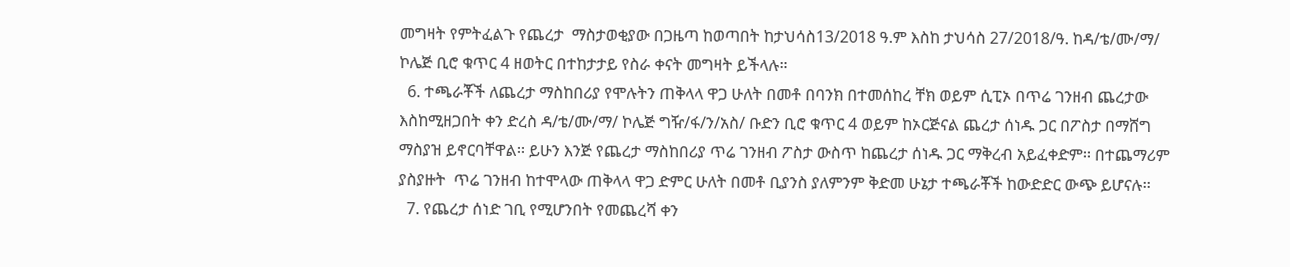መግዛት የምትፈልጉ የጨረታ  ማስታወቂያው በጋዜጣ ከወጣበት ከታህሳስ13/2018 ዓ.ም እስከ ታህሳስ 27/2018/ዓ. ከዳ/ቴ/ሙ/ማ/ ኮሌጅ ቢሮ ቁጥር 4 ዘወትር በተከታታይ የስራ ቀናት መግዛት ይችላሉ።
  6. ተጫራቾች ለጨረታ ማስከበሪያ የሞሉትን ጠቅላላ ዋጋ ሁለት በመቶ በባንክ በተመሰከረ ቸክ ወይም ሲፒኦ በጥሬ ገንዘብ ጨረታው እስከሚዘጋበት ቀን ድረስ ዳ/ቴ/ሙ/ማ/ ኮሌጅ ግዥ/ፋ/ን/አስ/ ቡድን ቢሮ ቁጥር 4 ወይም ከኦርጅናል ጨረታ ሰነዱ ጋር በፖስታ በማሸግ ማስያዝ ይኖርባቸዋል፡፡ ይሁን እንጅ የጨረታ ማስከበሪያ ጥሬ ገንዘብ ፖስታ ውስጥ ከጨረታ ሰነዱ ጋር ማቅረብ አይፈቀድም፡፡ በተጨማሪም ያስያዙት  ጥሬ ገንዘብ ከተሞላው ጠቅላላ ዋጋ ድምር ሁለት በመቶ ቢያንስ ያለምንም ቅድመ ሁኔታ ተጫራቾች ከውድድር ውጭ ይሆናሉ፡፡
  7. የጨረታ ሰነድ ገቢ የሚሆንበት የመጨረሻ ቀን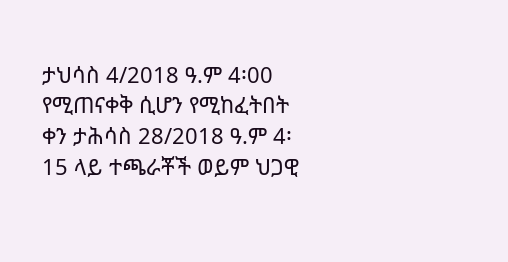ታህሳስ 4/2018 ዓ.ም 4፡00  የሚጠናቀቅ ሲሆን የሚከፈትበት ቀን ታሕሳስ 28/2018 ዓ.ም 4፡15 ላይ ተጫራቾች ወይም ህጋዊ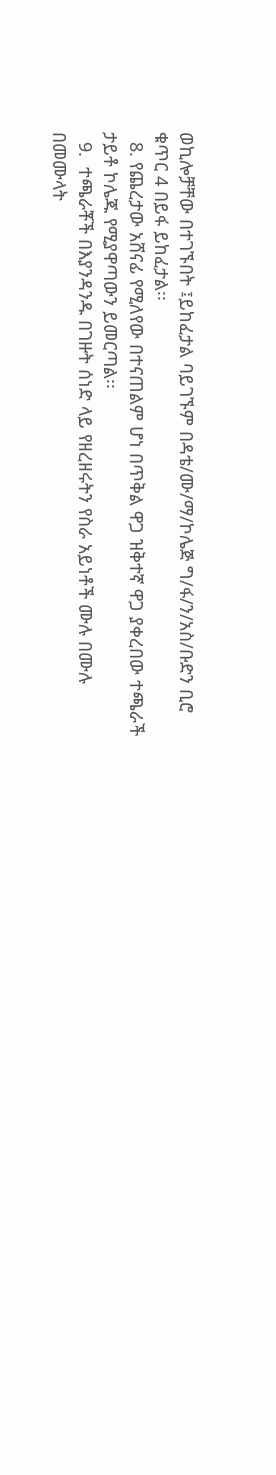ወኪሎቻቸው በተገኙበት ፤ይከፈታል ባይገኙም በዳቴ/ሙ/ማ/ኮሌጅ ግ/ፋ/ን/አስ/ቡድን ቢሮ ቁጥር 4 በይፋ ይከፈታል፡፡
  8. የጨረታው አሸናፊ የሚለየው በተናጠልም ሆነ በጥቅል ዋጋ ዝቅተኛ ዋጋ ያቀረበው ተጫራች ታይቶ ኮሌጁ የሚያዋጣውን ይመርጣል፡፡
  9.  ተጫራቾች በእያንዳንዱ በገዙት ሰነድ ላይ የዘረዘሩትን የስራ አይነቶች ሙሉ በሙሉ በመሙላት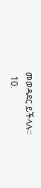መወዳደር ይችላሉ፡፡
  10.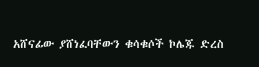አሸናፊው ያሸነፈባቸውን ቁሳቁሶች ኮሌጁ ድረስ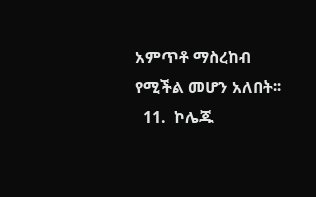አምጥቶ ማስረከብ የሚችል መሆን አለበት፡፡
  11.  ኮሌጁ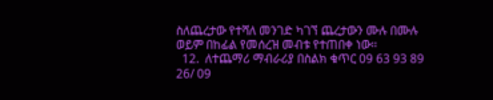ስለጨረታው የተሻለ መንገድ ካገኘ ጨረታውን ሙሉ በሙሉ ወይም በከፊል የመሰረዝ መብቱ የተጠበቀ ነው፡፡
  12.  ለተጨማሪ ማብራሪያ በስልክ ቁጥር 09 63 93 89 26/ 09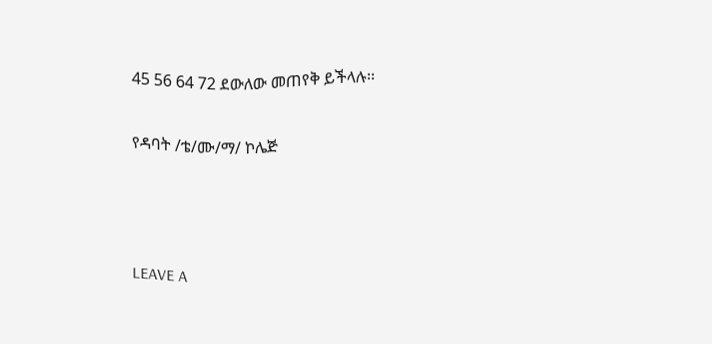45 56 64 72 ደውለው መጠየቅ ይችላሉ፡፡

የዳባት /ቴ/ሙ/ማ/ ኮሌጅ



LEAVE A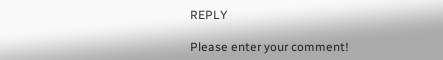REPLY

Please enter your comment!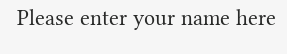Please enter your name here